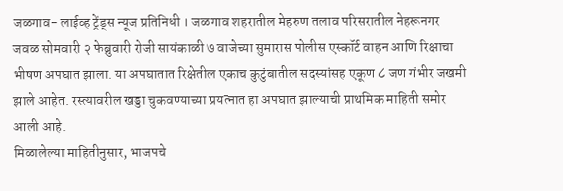जळगाव- लाईव्ह ट्रेंड्स न्यूज प्रतिनिधी । जळगाव शहरातील मेहरुण तलाव परिसरातील नेहरूनगर जवळ सोमवारी २ फेब्रुवारी रोजी सायंकाळी ७ वाजेच्या सुमारास पोलीस एस्कॉर्ट वाहन आणि रिक्षाचा भीषण अपघात झाला. या अपघातात रिक्षेतील एकाच कुटुंबातील सदस्यांसह एकूण ८ जण गंभीर जखमी झाले आहेत. रस्त्यावरील खड्डा चुकवण्याच्या प्रयत्नात हा अपघात झाल्याची प्राथमिक माहिती समोर आली आहे.
मिळालेल्या माहितीनुसार, भाजपचे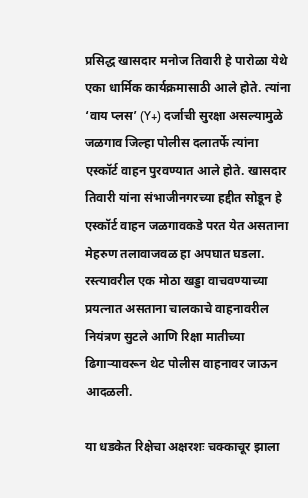प्रसिद्ध खासदार मनोज तिवारी हे पारोळा येथे एका धार्मिक कार्यक्रमासाठी आले होते. त्यांना ‘वाय प्लस’ (Y+) दर्जाची सुरक्षा असल्यामुळे जळगाव जिल्हा पोलीस दलातर्फे त्यांना एस्कॉर्ट वाहन पुरवण्यात आले होते. खासदार तिवारी यांना संभाजीनगरच्या हद्दीत सोडून हे एस्कॉर्ट वाहन जळगावकडे परत येत असताना मेहरुण तलावाजवळ हा अपघात घडला. रस्त्यावरील एक मोठा खड्डा वाचवण्याच्या प्रयत्नात असताना चालकाचे वाहनावरील नियंत्रण सुटले आणि रिक्षा मातीच्या ढिगाऱ्यावरून थेट पोलीस वाहनावर जाऊन आदळली.

या धडकेत रिक्षेचा अक्षरशः चक्काचूर झाला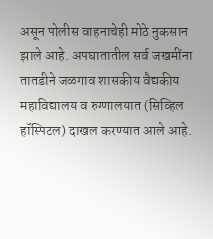असून पोलीस वाहनाचेही मोठे नुकसान झाले आहे. अपघातातील सर्व जखमींना तातडीने जळगाव शासकीय वैद्यकीय महाविद्यालय व रुग्णालयात (सिव्हिल हॉस्पिटल) दाखल करण्यात आले आहे.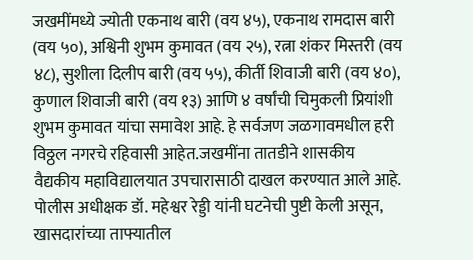जखमींमध्ये ज्योती एकनाथ बारी (वय ४५), एकनाथ रामदास बारी (वय ५०), अश्विनी शुभम कुमावत (वय २५), रत्ना शंकर मिस्तरी (वय ४८), सुशीला दिलीप बारी (वय ५५), कीर्ती शिवाजी बारी (वय ४०), कुणाल शिवाजी बारी (वय १३) आणि ४ वर्षांची चिमुकली प्रियांशी शुभम कुमावत यांचा समावेश आहे. हे सर्वजण जळगावमधील हरी विठ्ठल नगरचे रहिवासी आहेत.जखमींना तातडीने शासकीय वैद्यकीय महाविद्यालयात उपचारासाठी दाखल करण्यात आले आहे.
पोलीस अधीक्षक डॉ. महेश्वर रेड्डी यांनी घटनेची पुष्टी केली असून, खासदारांच्या ताफ्यातील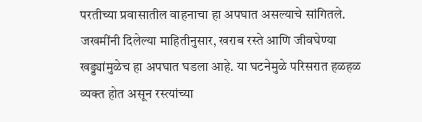परतीच्या प्रवासातील वाहनाचा हा अपघात असल्याचे सांगितले. जखमींनी दिलेल्या माहितीनुसार, खराब रस्ते आणि जीवघेण्या खड्ड्यांमुळेच हा अपघात घडला आहे. या घटनेमुळे परिसरात हळहळ व्यक्त होत असून रस्त्यांच्या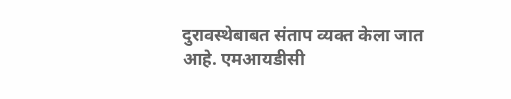दुरावस्थेबाबत संताप व्यक्त केला जात आहे. एमआयडीसी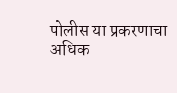पोलीस या प्रकरणाचा अधिक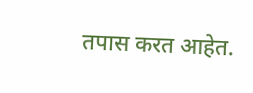तपास करत आहेत.